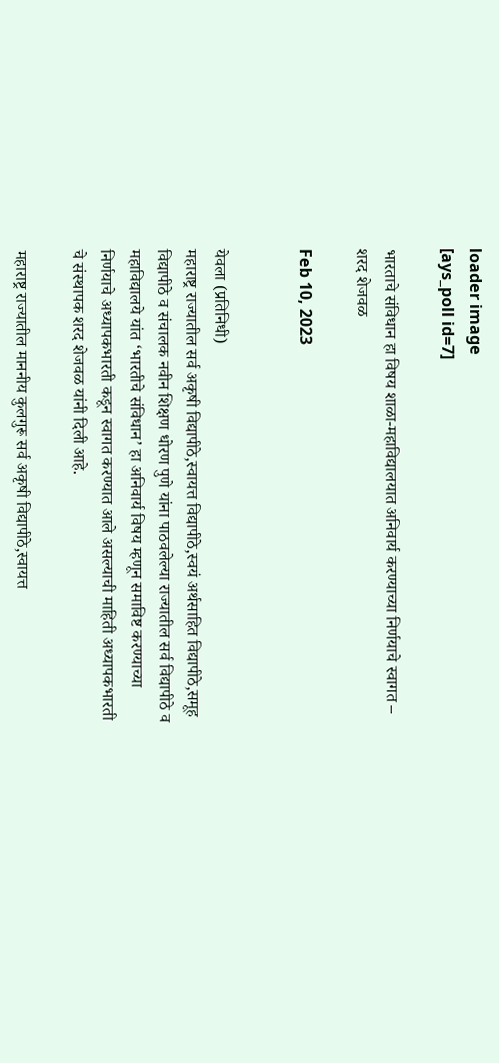loader image
[ays_poll id=7]

भारताचे संविधान हा विषय शाळा-महाविद्यालयात अनिवार्य करण्याच्या निर्णयाचे स्वागत – शरद शेजवळ

Feb 10, 2023


येवला (प्रतिनिधी)
महाराष्ट्र राज्यातील सर्व अकृषी विद्यापीठे,स्वायत्त विद्यापीठे,स्वयं अर्थसाहित विद्यापीठे,समूह विद्यापीठे व संचालक नवीन शिक्षण धोरण पुणे यांना पाठवलेल्या राज्यातील सर्व विद्यापीठे व महाविद्यालये यांत ‘भारतीचे संविधान’ हा अनिवार्य विषय म्हणून समाविष्ट करण्याच्या निर्णयाचे अध्यापकभारती कडून स्वागत करण्यात आले असल्याची माहिती अध्यापकभारती चे संस्थापक शरद शेजवळ यांनी दिली आहे.

महाराष्ट्र राज्यातील माननीय कुलगुरू सर्व अकृषी विद्यापीठे,स्वायत्त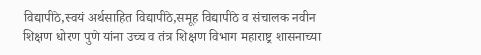विद्यापीठे,स्वयं अर्थसाहित विद्यापीठे,समूह विद्यापीठे व संचालक नवीन शिक्षण धोरण पुणे यांना उच्च व तंत्र शिक्षण विभाग महाराष्ट्र शासनाच्या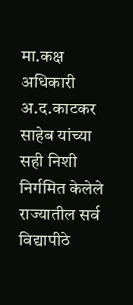मा.कक्ष अधिकारी अ.द.काटकर साहेब यांच्या सही निशी निर्गमित केलेले राज्यातील सर्व विद्यापीठे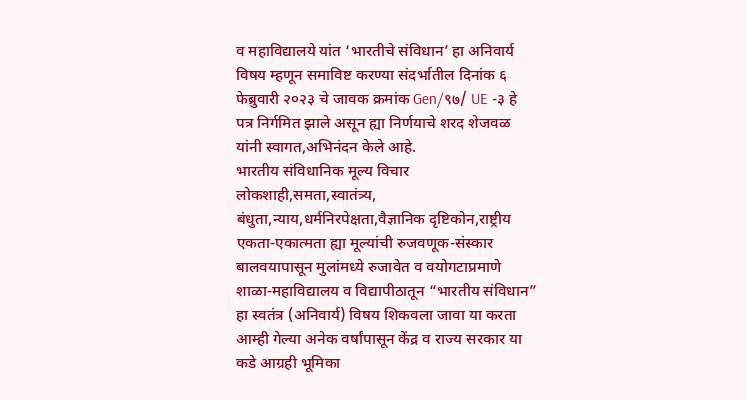व महाविद्यालये यांत ‘भारतीचे संविधान’ हा अनिवार्य विषय म्हणून समाविष्ट करण्या संदर्भातील दिनांक ६ फेब्रुवारी २०२३ चे जावक क्रमांक Gen/९७/ UE -३ हे पत्र निर्गमित झाले असून ह्या निर्णयाचे शरद शेजवळ यांनी स्वागत,अभिनंदन केले आहे.
भारतीय संविधानिक मूल्य विचार लोकशाही,समता,स्वातंत्र्य, बंधुता,न्याय,धर्मनिरपेक्षता,वैज्ञानिक दृष्टिकोन,राष्ट्रीय एकता-एकात्मता ह्या मूल्यांची रुजवणूक-संस्कार बालवयापासून मुलांमध्ये रुजावेत व वयोगटाप्रमाणे शाळा-महाविद्यालय व विद्यापीठातून “भारतीय संविधान” हा स्वतंत्र (अनिवार्य) विषय शिकवला जावा या करता आम्ही गेल्या अनेक वर्षांपासून केंद्र व राज्य सरकार या कडे आग्रही भूमिका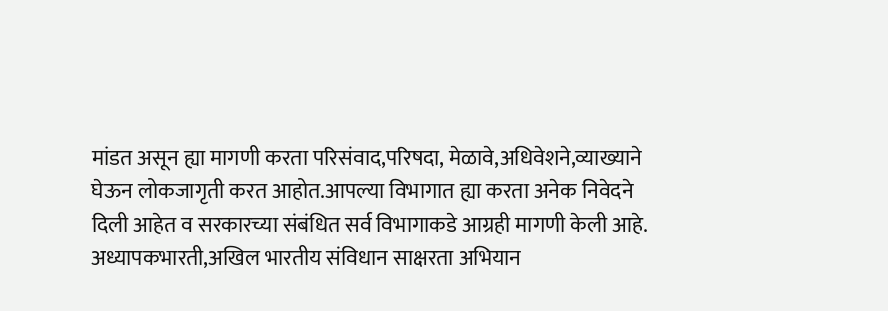मांडत असून ह्या मागणी करता परिसंवाद,परिषदा, मेळावे,अधिवेशने,व्याख्याने घेऊन लोकजागृती करत आहोत.आपल्या विभागात ह्या करता अनेक निवेदने दिली आहेत व सरकारच्या संबंधित सर्व विभागाकडे आग्रही मागणी केली आहे.
अध्यापकभारती,अखिल भारतीय संविधान साक्षरता अभियान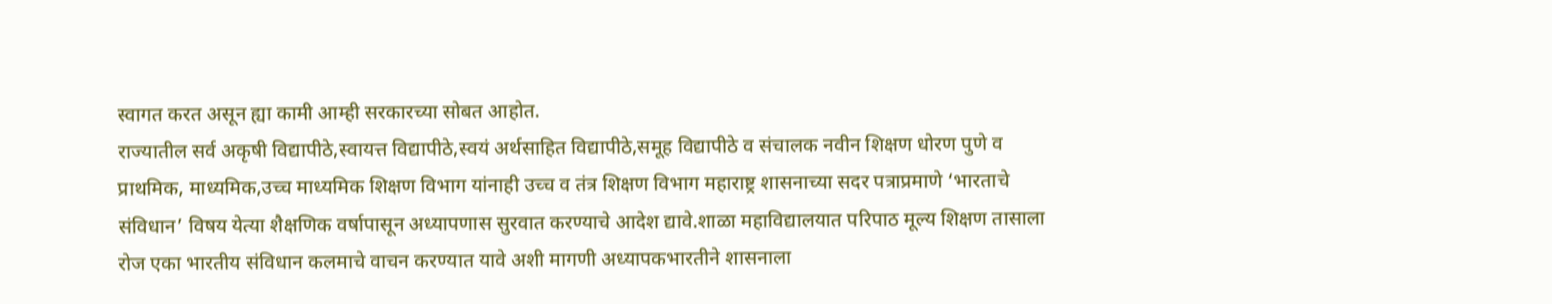स्वागत करत असून ह्या कामी आम्ही सरकारच्या सोबत आहोत.
राज्यातील सर्व अकृषी विद्यापीठे,स्वायत्त विद्यापीठे,स्वयं अर्थसाहित विद्यापीठे,समूह विद्यापीठे व संचालक नवीन शिक्षण धोरण पुणे व प्राथमिक, माध्यमिक,उच्च माध्यमिक शिक्षण विभाग यांनाही उच्च व तंत्र शिक्षण विभाग महाराष्ट्र शासनाच्या सदर पत्राप्रमाणे ‘भारताचे संविधान’ विषय येत्या शैक्षणिक वर्षापासून अध्यापणास सुरवात करण्याचे आदेश द्यावे.शाळा महाविद्यालयात परिपाठ मूल्य शिक्षण तासाला रोज एका भारतीय संविधान कलमाचे वाचन करण्यात यावे अशी मागणी अध्यापकभारतीने शासनाला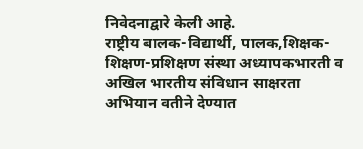निवेदनाद्वारे केली आहे.
राष्ट्रीय बालक-विद्यार्थी, पालक,शिक्षक-शिक्षण-प्रशिक्षण संस्था अध्यापकभारती व अखिल भारतीय संविधान साक्षरता अभियान वतीने देण्यात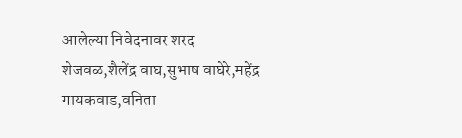आलेल्या निवेदनावर शरद शेजवळ,शैलेंद्र वाघ,सुभाष वाघेरे,महेंद्र गायकवाड,वनिता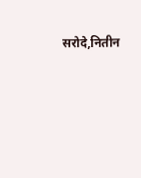सरोदे,नितीन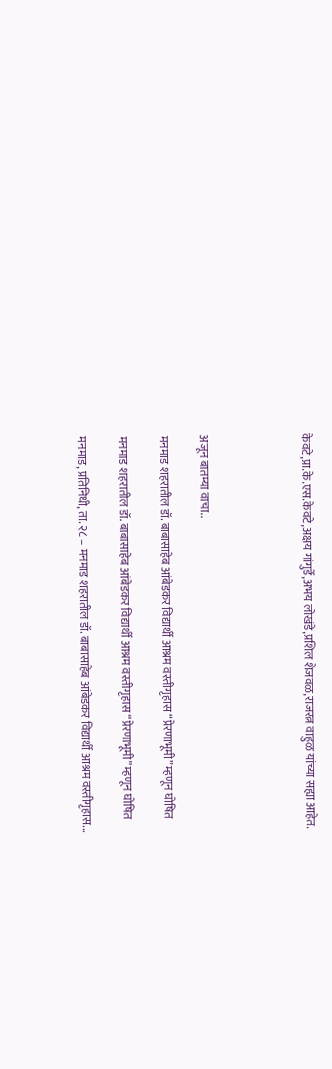केवटे,प्रा.के.एस.केवटे,अक्षय गांगुर्डे,अभय लोखंडे,प्रशिल शेजवळ,राजरत्न वाहुळ यांच्या सह्या आहेत.




अजून बातम्या वाचा..

मनमाड शहरातील डॉ. बाबासाहेब आंबेडकर विद्यार्थी आश्रम वस्तीगृहास “प्रेरणाभूमी” म्हणून घोषित

मनमाड शहरातील डॉ. बाबासाहेब आंबेडकर विद्यार्थी आश्रम वस्तीगृहास “प्रेरणाभूमी” म्हणून घोषित

मनमाड, प्रतिनिधी, ता. २८ – मनमाड शहरातील डॉ. बाबासाहेब आंबेडकर विद्यार्थी आश्रम वस्तीगृहास...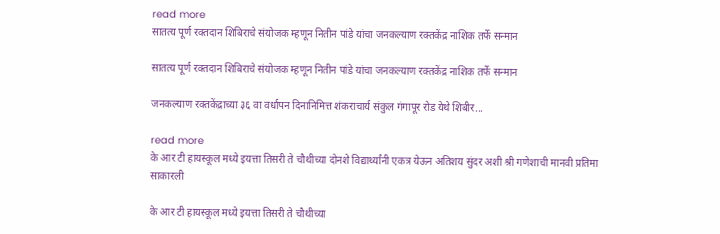read more
सातत्य पूर्ण रक्तदान शिबिराचे संयोजक म्हणून नितीन पांडे यांचा जनकल्याण रक्तकेंद्र नाशिक तर्फे सन्मान

सातत्य पूर्ण रक्तदान शिबिराचे संयोजक म्हणून नितीन पांडे यांचा जनकल्याण रक्तकेंद्र नाशिक तर्फे सन्मान

जनकल्याण रक्तकेंद्राच्या ३६ वा वर्धापन दिनानिमित्त शंकराचार्य संकुल गंगापूर रोड येथे शिबीर...

read more
के आर टी हायस्कूल मध्ये इयत्ता तिसरी ते चौथीच्या दोनशे विद्यार्थ्यांनी एकत्र येऊन अतिशय सुंदर अशी श्री गणेशाची मानवी प्रतिमा साकारली

के आर टी हायस्कूल मध्ये इयत्ता तिसरी ते चौथीच्या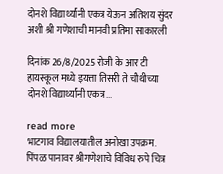दोनशे विद्यार्थ्यांनी एकत्र येऊन अतिशय सुंदर अशी श्री गणेशाची मानवी प्रतिमा साकारली

दिनांक 26/8/2025 रोजी के आर टी हायस्कूल मध्ये इयत्ता तिसरी ते चौथीच्या दोनशे विद्यार्थ्यांनी एकत्र...

read more
भाटगाव विद्यालयातील अनोखा उपक्रम. पिंपळ पानावर श्रीगणेशाचे विविध रुपे चित्र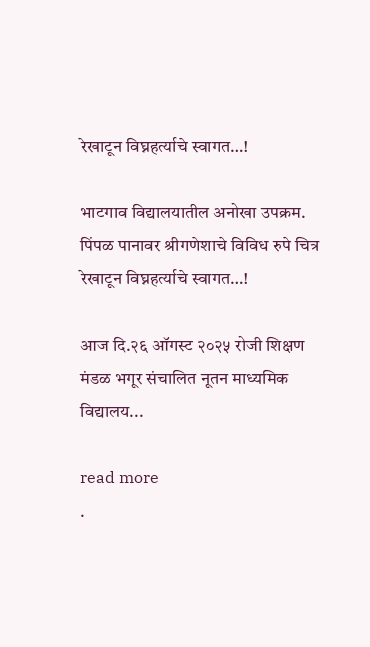रेखाटून विघ्नहर्त्याचे स्वागत…!

भाटगाव विद्यालयातील अनोखा उपक्रम. पिंपळ पानावर श्रीगणेशाचे विविध रुपे चित्र रेखाटून विघ्नहर्त्याचे स्वागत…!

आज दि.२६ ऑगस्ट २०२५ रोजी शिक्षण मंडळ भगूर संचालित नूतन माध्यमिक विद्यालय...

read more
.